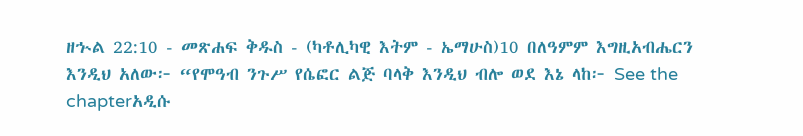ዘኍል 22:10 - መጽሐፍ ቅዱስ - (ካቶሊካዊ እትም - ኤማሁስ)10 በለዓምም እግዚአብሔርን እንዲህ አለው፦ “የሞዓብ ንጉሥ የሴፎር ልጅ ባላቅ እንዲህ ብሎ ወደ እኔ ላከ፦ See the chapterአዲሱ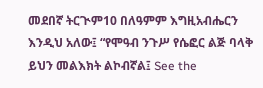መደበኛ ትርጒም10 በለዓምም እግዚአብሔርን እንዲህ አለው፤ “የሞዓብ ንጉሥ የሴፎር ልጅ ባላቅ ይህን መልእክት ልኮብኛል፤ See the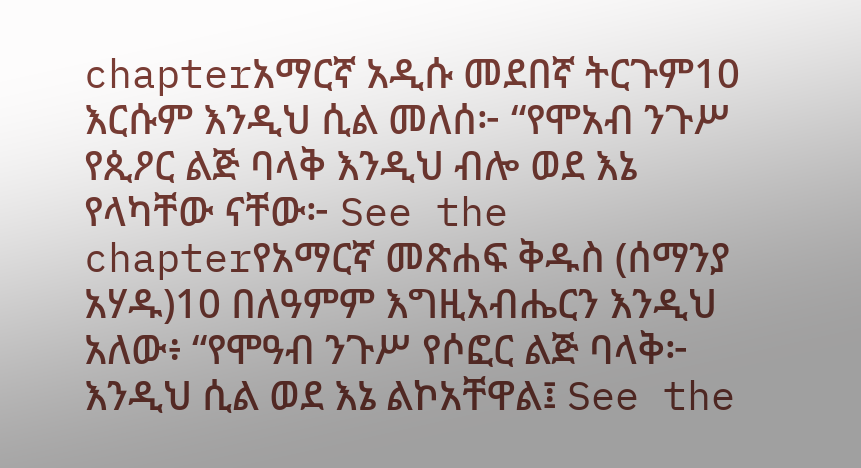chapterአማርኛ አዲሱ መደበኛ ትርጉም10 እርሱም እንዲህ ሲል መለሰ፦ “የሞአብ ንጉሥ የጲዖር ልጅ ባላቅ እንዲህ ብሎ ወደ እኔ የላካቸው ናቸው፦ See the chapterየአማርኛ መጽሐፍ ቅዱስ (ሰማንያ አሃዱ)10 በለዓምም እግዚአብሔርን እንዲህ አለው፥ “የሞዓብ ንጉሥ የሶፎር ልጅ ባላቅ፦ እንዲህ ሲል ወደ እኔ ልኮአቸዋል፤ See the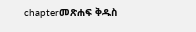chapterመጽሐፍ ቅዱስ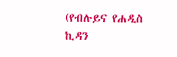(የብሉይና የሐዲስ ኪዳን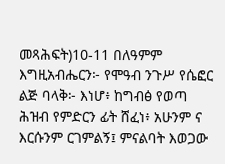መጻሕፍት)10-11 በለዓምም እግዚአብሔርን፦ የሞዓብ ንጉሥ የሴፎር ልጅ ባላቅ፦ እነሆ፥ ከግብፅ የወጣ ሕዝብ የምድርን ፊት ሸፈነ፥ አሁንም ና እርሱንም ርገምልኝ፤ ምናልባት እወጋው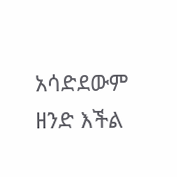አሳድደውም ዘንድ እችል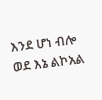እንደ ሆነ ብሎ ወደ እኔ ልኮአል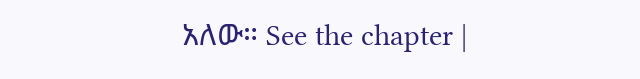አለው። See the chapter |